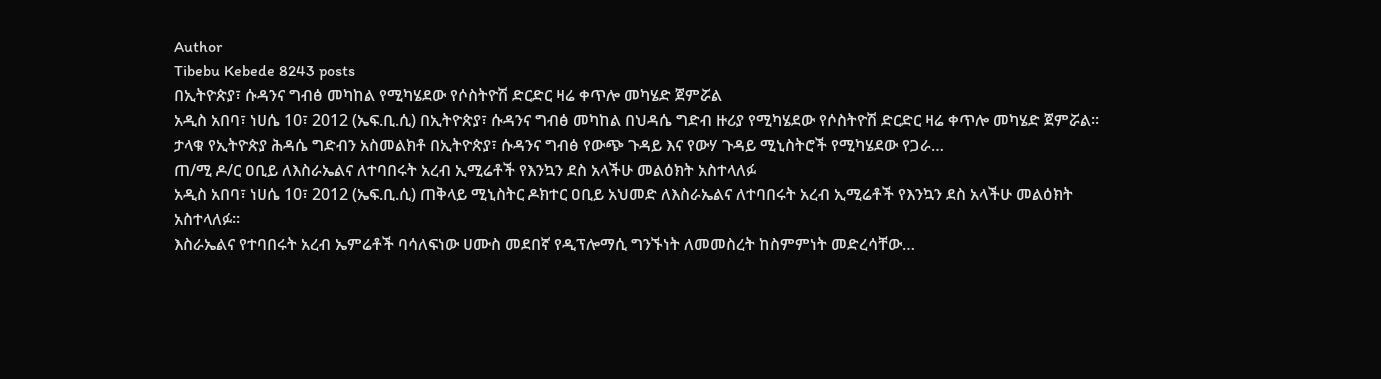Author
Tibebu Kebede 8243 posts
በኢትዮጵያ፣ ሱዳንና ግብፅ መካከል የሚካሄደው የሶስትዮሽ ድርድር ዛሬ ቀጥሎ መካሄድ ጀምሯል
አዲስ አበባ፣ ነሀሴ 10፣ 2012 (ኤፍ.ቢ.ሲ) በኢትዮጵያ፣ ሱዳንና ግብፅ መካከል በህዳሴ ግድብ ዙሪያ የሚካሄደው የሶስትዮሽ ድርድር ዛሬ ቀጥሎ መካሄድ ጀምሯል።
ታላቁ የኢትዮጵያ ሕዳሴ ግድብን አስመልክቶ በኢትዮጵያ፣ ሱዳንና ግብፅ የውጭ ጉዳይ እና የውሃ ጉዳይ ሚኒስትሮች የሚካሄደው የጋራ…
ጠ/ሚ ዶ/ር ዐቢይ ለእስራኤልና ለተባበሩት አረብ ኢሚሬቶች የእንኳን ደስ አላችሁ መልዕክት አስተላለፉ
አዲስ አበባ፣ ነሀሴ 10፣ 2012 (ኤፍ.ቢ.ሲ) ጠቅላይ ሚኒስትር ዶክተር ዐቢይ አህመድ ለእስራኤልና ለተባበሩት አረብ ኢሚሬቶች የእንኳን ደስ አላችሁ መልዕክት አስተላለፉ።
እስራኤልና የተባበሩት አረብ ኤምሬቶች ባሳለፍነው ሀሙስ መደበኛ የዲፕሎማሲ ግንኙነት ለመመስረት ከስምምነት መድረሳቸው…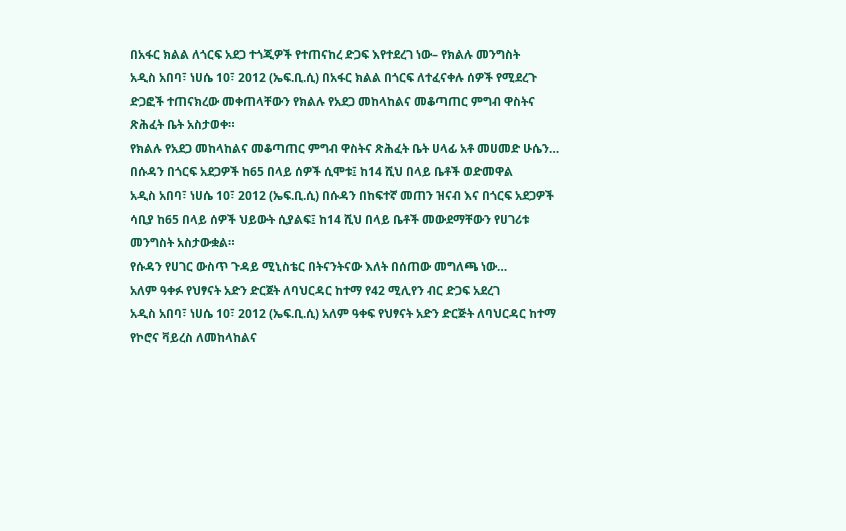በአፋር ክልል ለጎርፍ አደጋ ተጎጂዎች የተጠናከረ ድጋፍ እየተደረገ ነው– የክልሉ መንግስት
አዲስ አበባ፣ ነሀሴ 10፣ 2012 (ኤፍ.ቢ.ሲ) በአፋር ክልል በጎርፍ ለተፈናቀሉ ሰዎች የሚደረጉ ድጋፎች ተጠናክረው መቀጠላቸውን የክልሉ የአደጋ መከላከልና መቆጣጠር ምግብ ዋስትና ጽሕፈት ቤት አስታወቀ።
የክልሉ የአደጋ መከላከልና መቆጣጠር ምግብ ዋስትና ጽሕፈት ቤት ሀላፊ አቶ መሀመድ ሁሴን…
በሱዳን በጎርፍ አደጋዎች ከ65 በላይ ሰዎች ሲሞቱ፤ ከ14 ሺህ በላይ ቤቶች ወድመዋል
አዲስ አበባ፣ ነሀሴ 10፣ 2012 (ኤፍ.ቢ.ሲ) በሱዳን በከፍተኛ መጠን ዝናብ እና በጎርፍ አደጋዎች ሳቢያ ከ65 በላይ ሰዎች ህይውት ሲያልፍ፤ ከ14 ሺህ በላይ ቤቶች መውደማቸውን የሀገሪቱ መንግስት አስታውቋል።
የሱዳን የሀገር ውስጥ ጉዳይ ሚኒስቴር በትናንትናው እለት በሰጠው መግለጫ ነው…
አለም ዓቀፉ የህፃናት አድን ድርጀት ለባህርዳር ከተማ የ42 ሚሊየን ብር ድጋፍ አደረገ
አዲስ አበባ፣ ነሀሴ 10፣ 2012 (ኤፍ.ቢ.ሲ) አለም ዓቀፍ የህፃናት አድን ድርጅት ለባህርዳር ከተማ የኮሮና ቫይረስ ለመከላከልና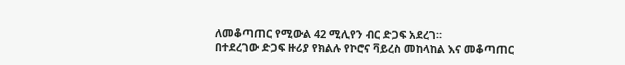ለመቆጣጠር የሚውል 42 ሚሊየን ብር ድጋፍ አደረገ።
በተደረገው ድጋፍ ዙሪያ የክልሉ የኮሮና ቫይረስ መከላከል እና መቆጣጠር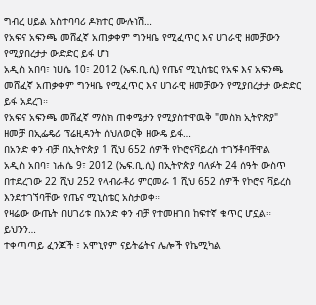ግብረ ሀይል አስተባባሪ ዶክተር ሙሉነሽ…
የአፍና አፍንጫ መሸፈኛ አጠቃቀም ግንዛቤ የሚፈጥር እና ሀገራዊ ዘመቻውን የሚያበረታታ ውድድር ይፋ ሆነ
አዲስ አበባ፣ ነሀሴ 10፣ 2012 (ኤፍ.ቢ.ሲ) የጤና ሚኒስቴር የአፍ እና አፍንጫ መሸፈኛ አጠቃቀም ግንዛቤ የሚፈጥር እና ሀገራዊ ዘመቻውን የሚያበረታታ ውድድር ይፋ አደረገ።
የአፍና አፍንጫ መሸፈኛ ማስክ ጠቀሜታን የሚያስተዋዉቅ "መስክ ኢትዮጽያ" ዘመቻ በኢፌዴሪ ፕሬዚዳንት ሰህለወርቅ ዘውዴ ይፋ…
በአንድ ቀን ብቻ በኢትዮጵያ 1 ሺህ 652 ሰዎች የኮሮናቫይረስ ተገኝቶባቸዋል
አዲስ አበባ፣ ነሐሴ 9፣ 2012 (ኤፍ.ቢ.ሲ) በኢትዮጵያ ባለፉት 24 ሰዓት ውስጥ በተደረገው 22 ሺህ 252 የላብራቶሪ ምርመራ 1 ሺህ 652 ሰዎች የኮሮና ቫይረስ እንደተገኘባቸው የጤና ሚኒስቴር አስታወቀ።
የዛሬው ውጤት በሀገሪቱ በአንድ ቀን ብቻ የተመዘገበ ከፍተኛ ቁጥር ሆኗል።
ይህንን…
ተቀጣጣይ ፈንጆች ፣ አሞኒየም ናይትሬትና ሌሎች የኬሚካል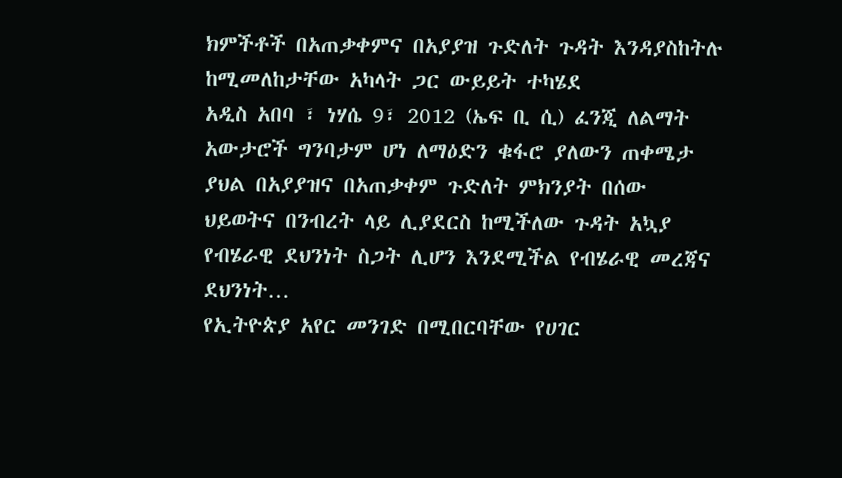ክምችቶች በአጠቃቀምና በአያያዝ ጉድለት ጉዳት እንዳያስከትሉ ከሚመለከታቸው አካላት ጋር ውይይት ተካሄደ
አዲስ አበባ ፣ ነሃሴ 9፣ 2012 (ኤፍ ቢ ሲ) ፈንጂ ለልማት አውታሮች ግንባታም ሆነ ለማዕድን ቁፋሮ ያለውን ጠቀሜታ ያህል በአያያዝና በአጠቃቀም ጉድለት ምክንያት በሰው ህይወትና በንብረት ላይ ሊያደርስ ከሚችለው ጉዳት አኳያ የብሄራዊ ደህንነት ስጋት ሊሆን እንደሚችል የብሄራዊ መረጃና ደህንነት…
የኢትዮጵያ አየር መንገድ በሚበርባቸው የሀገር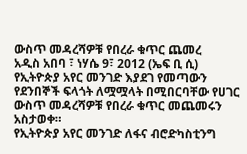ውስጥ መዳረሻዎቹ የበረራ ቁጥር ጨመረ
አዲስ አበባ ፣ ነሃሴ 9፣ 2012 (ኤፍ ቢ ሲ) የኢትዮጵያ አየር መንገድ እያደገ የመጣውን የደንበኞች ፍላጎት ለሟሟላት በሚበርባቸው የሀገር ውስጥ መዳረሻዎቹ የበረራ ቁጥር መጨመሩን አስታወቀ።
የኢትዮጵያ አየር መንገድ ለፋና ብሮድካስቲንግ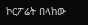ኮርፖሬት በላከው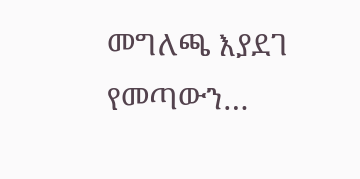መግለጫ እያደገ የመጣውን…